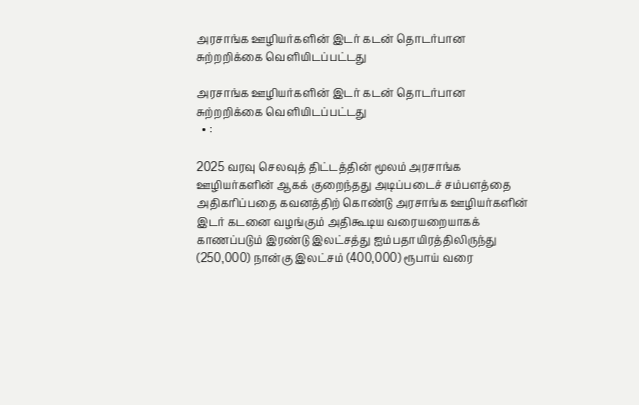அரசாங்க ஊழியர்களின் இடர் கடன் தொடர்பான சுற்றறிக்கை வெளியிடப்பட்டது

அரசாங்க ஊழியர்களின் இடர் கடன் தொடர்பான சுற்றறிக்கை வெளியிடப்பட்டது
  • :

2025 வரவு செலவுத் திட்டத்தின் மூலம் அரசாங்க ஊழியர்களின் ஆகக் குறைந்தது அடிப்படைச் சம்பளத்தை அதிகரிப்பதை கவனத்திற் கொண்டு அரசாங்க ஊழியர்களின் இடர் கடனை வழங்கும் அதிகூடிய வரையறையாகக் காணப்படும் இரண்டு இலட்சத்து ஐம்பதாயிரத்திலிருந்து (250,000) நான்கு இலட்சம் (400,000) ரூபாய் வரை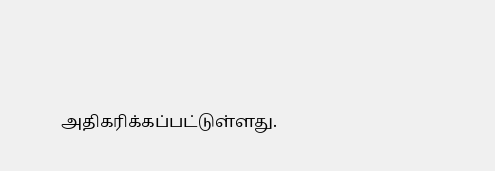அதிகரிக்கப்பட்டுள்ளது.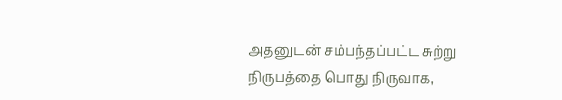அதனுடன் சம்பந்தப்பட்ட சுற்று நிருபத்தை பொது நிருவாக,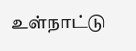உள்நாட்டு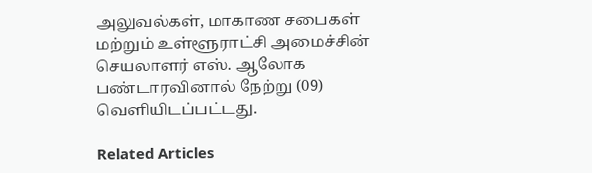அலுவல்கள், மாகாண சபைகள் மற்றும் உள்ளூராட்சி அமைச்சின் செயலாளர் எஸ். ஆலோக பண்டாரவினால் நேற்று (09) வெளியிடப்பட்டது.

Related Articles